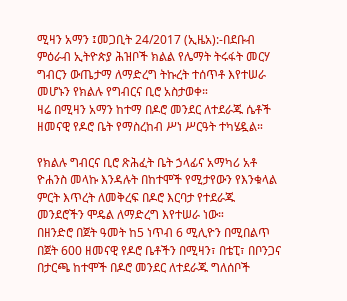ሚዛን አማን ፤መጋቢት 24/2017 (ኢዜአ):-በደቡብ ምዕራብ ኢትዮጵያ ሕዝቦች ክልል የሌማት ትሩፋት መርሃ ግብርን ውጤታማ ለማድረግ ትኩረት ተሰጥቶ እየተሠራ መሆኑን የክልሉ የግብርና ቢሮ አስታወቀ።
ዛሬ በሚዛን አማን ከተማ በዶሮ መንደር ለተደራጁ ሴቶች ዘመናዊ የዶሮ ቤት የማስረከብ ሥነ ሥርዓት ተካሄዷል።

የክልሉ ግብርና ቢሮ ጽሕፈት ቤት ኃላፊና አማካሪ አቶ ዮሐንስ መላኩ እንዳሉት በከተሞች የሚታየውን የእንቁላል ምርት እጥረት ለመቅረፍ በዶሮ እርባታ የተደራጁ መንደሮችን ሞዴል ለማድረግ እየተሠራ ነው።
በዘንድሮ በጀት ዓመት ከ5 ነጥብ 6 ሚሊዮን በሚበልጥ በጀት 600 ዘመናዊ የዶሮ ቤቶችን በሚዛን፣ በቴፒ፣ በቦንጋና በታርጫ ከተሞች በዶሮ መንደር ለተደራጁ ግለሰቦች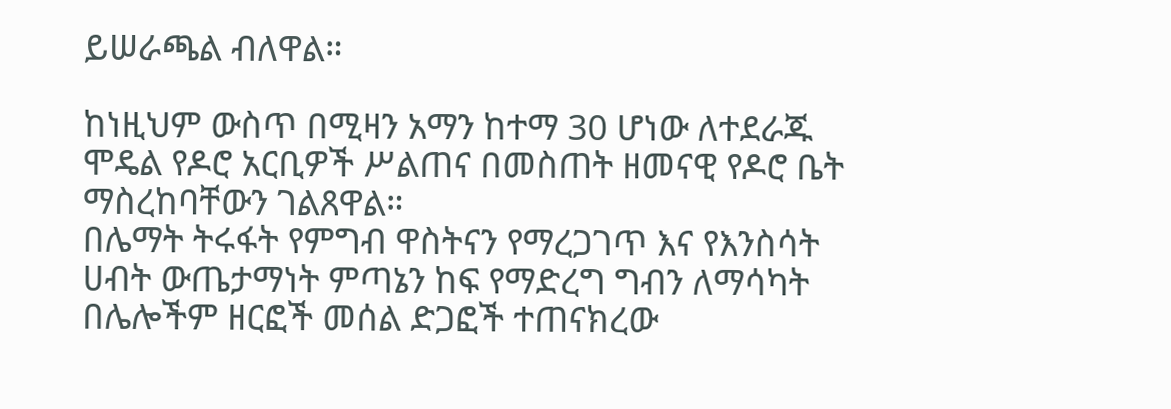ይሠራጫል ብለዋል።

ከነዚህም ውስጥ በሚዛን አማን ከተማ 30 ሆነው ለተደራጁ ሞዴል የዶሮ አርቢዎች ሥልጠና በመስጠት ዘመናዊ የዶሮ ቤት ማስረከባቸውን ገልጸዋል።
በሌማት ትሩፋት የምግብ ዋስትናን የማረጋገጥ እና የእንስሳት ሀብት ውጤታማነት ምጣኔን ከፍ የማድረግ ግብን ለማሳካት በሌሎችም ዘርፎች መሰል ድጋፎች ተጠናክረው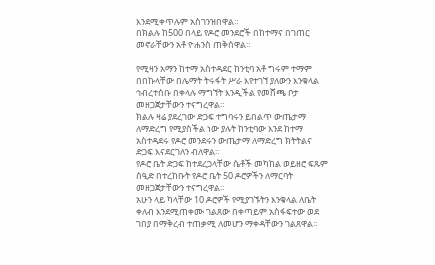እንደሚቀጥሉም አስገንዝበዋል።
በክልሉ ከ500 በላይ የዶሮ መንደሮች በከተማና በገጠር መኖራቸውን አቶ ዮሐንስ ጠቅሰዋል።

የሚዛን አማን ከተማ አስተዳደር ከንቲባ አቶ ግሩም ተማም በበኩላቸው በሌማት ትሩፋት ሥራ እየተገኘ ያለውን እንቁላል ኅብረተሰቡ በቀላሉ ማግኘት እንዲችል የመሸጫ ቦታ መዘጋጀታቸውን ተናግረዋል።
ክልሉ ዛሬ ያደረገው ድጋፍ ተግባሩን ይበልጥ ውጤታማ ለማድረግ የሚያስችል ነው ያሉት ከንቲባው እንደ ከተማ አስተዳደሩ የዶሮ መንደሩን ውጤታማ ለማድረግ ክትትልና ድጋፍ እናደርገለን ብለዋል።
የዶሮ ቤት ድጋፍ ከተደረጋላቸው ሴቶች መካከል ወይዘሮ ፍጹም ሰዒድ በተረከቡት የዶሮ ቤት 50 ዶሮዎችን ለማርባት መዘጋጀታቸውን ተናግረዋል።
አሁን ላይ ካላቸው 10 ዶሮዎች የሚያገኙትን እንቁላል ለቤት ቀለብ እንደሚጠቀሙ ገልጸው በቀጣይም አስፋፍተው ወደ ገበያ በማቅረብ ተጠቃሚ ለመሆን ማቀዳቸውን ገልጸዋል።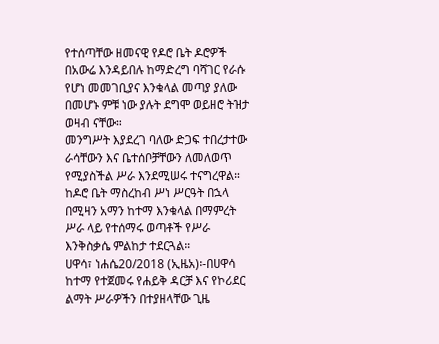የተሰጣቸው ዘመናዊ የዶሮ ቤት ዶሮዎች በአውሬ እንዳይበሉ ከማድረግ ባሻገር የራሱ የሆነ መመገቢያና እንቁላል መጣያ ያለው በመሆኑ ምቹ ነው ያሉት ደግሞ ወይዘሮ ትዝታ ወዛብ ናቸው።
መንግሥት እያደረገ ባለው ድጋፍ ተበረታተው ራሳቸውን እና ቤተሰቦቻቸውን ለመለወጥ የሚያስችል ሥራ እንደሚሠሩ ተናግረዋል።
ከዶሮ ቤት ማስረከብ ሥነ ሥርዓት በኋላ በሚዛን አማን ከተማ እንቁላል በማምረት ሥራ ላይ የተሰማሩ ወጣቶች የሥራ እንቅስቃሴ ምልከታ ተደርጓል።
ሀዋሳ፣ ነሐሴ20/2018 (ኢዜአ)፡-በሀዋሳ ከተማ የተጀመሩ የሐይቅ ዳርቻ እና የኮሪደር ልማት ሥራዎችን በተያዘላቸው ጊዜ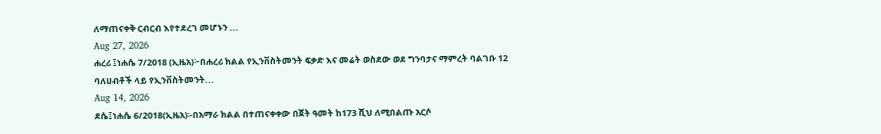ለማጠናቀቅ ርብርብ እየተደረገ መሆኑን ...
Aug 27, 2026
ሐረሪ ፤ነሐሴ 7/2018 (ኢዜአ)፦በሐረሪ ክልል የኢንቨስትመንት ፍቃድ እና መሬት ወስደው ወደ ግንባታና ማምረት ባልገቡ 12 ባለሀብቶች ላይ የኢንቨስትመንት...
Aug 14, 2026
ደሴ፤ነሐሴ 6/2018(ኢዜአ)፡-በአማራ ክልል በተጠናቀቀው በጀት ዓመት ከ173 ሺህ ለሚበልጡ አርሶ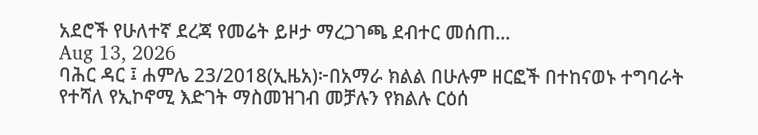አደሮች የሁለተኛ ደረጃ የመሬት ይዞታ ማረጋገጫ ደብተር መሰጠ...
Aug 13, 2026
ባሕር ዳር ፤ ሐምሌ 23/2018(ኢዜአ)፦በአማራ ክልል በሁሉም ዘርፎች በተከናወኑ ተግባራት የተሻለ የኢኮኖሚ እድገት ማስመዝገብ መቻሉን የክልሉ ርዕሰ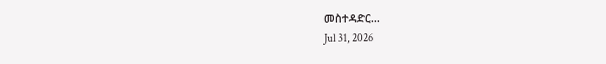መስተዳድር...
Jul 31, 2026